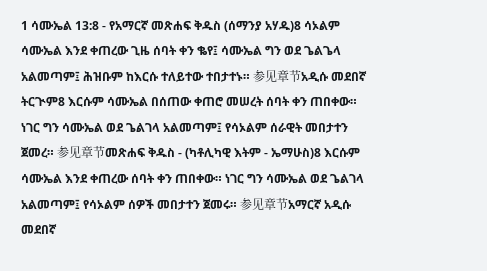1 ሳሙኤል 13:8 - የአማርኛ መጽሐፍ ቅዱስ (ሰማንያ አሃዱ)8 ሳኦልም ሳሙኤል እንደ ቀጠረው ጊዜ ሰባት ቀን ቈየ፤ ሳሙኤል ግን ወደ ጌልጌላ አልመጣም፤ ሕዝቡም ከእርሱ ተለይተው ተበታተኑ። 参见章节አዲሱ መደበኛ ትርጒም8 እርሱም ሳሙኤል በሰጠው ቀጠሮ መሠረት ሰባት ቀን ጠበቀው። ነገር ግን ሳሙኤል ወደ ጌልገላ አልመጣም፤ የሳኦልም ሰራዊት መበታተን ጀመረ። 参见章节መጽሐፍ ቅዱስ - (ካቶሊካዊ እትም - ኤማሁስ)8 እርሱም ሳሙኤል እንደ ቀጠረው ሰባት ቀን ጠበቀው። ነገር ግን ሳሙኤል ወደ ጌልገላ አልመጣም፤ የሳኦልም ሰዎች መበታተን ጀመሩ። 参见章节አማርኛ አዲሱ መደበኛ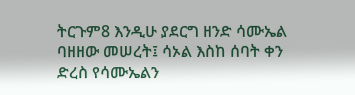ትርጉም8 እንዲሁ ያደርግ ዘንድ ሳሙኤል ባዘዘው መሠረት፤ ሳኦል እስከ ሰባት ቀን ድረስ የሳሙኤልን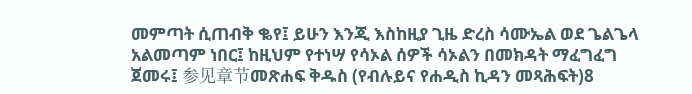መምጣት ሲጠብቅ ቈየ፤ ይሁን እንጂ እስከዚያ ጊዜ ድረስ ሳሙኤል ወደ ጌልጌላ አልመጣም ነበር፤ ከዚህም የተነሣ የሳኦል ሰዎች ሳኦልን በመክዳት ማፈግፈግ ጀመሩ፤ 参见章节መጽሐፍ ቅዱስ (የብሉይና የሐዲስ ኪዳን መጻሕፍት)8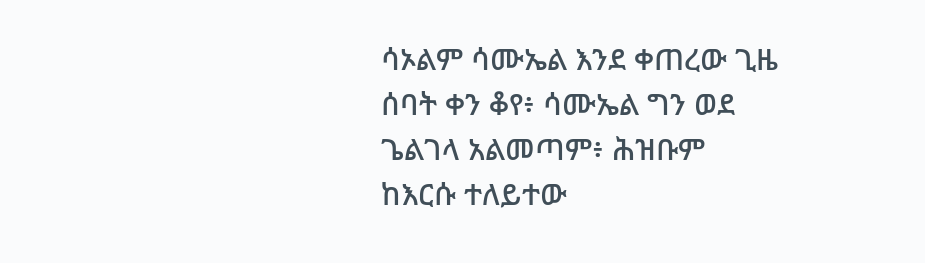ሳኦልም ሳሙኤል እንደ ቀጠረው ጊዜ ሰባት ቀን ቆየ፥ ሳሙኤል ግን ወደ ጌልገላ አልመጣም፥ ሕዝቡም ከእርሱ ተለይተው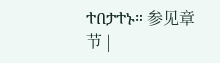ተበታተኑ። 参见章节 |